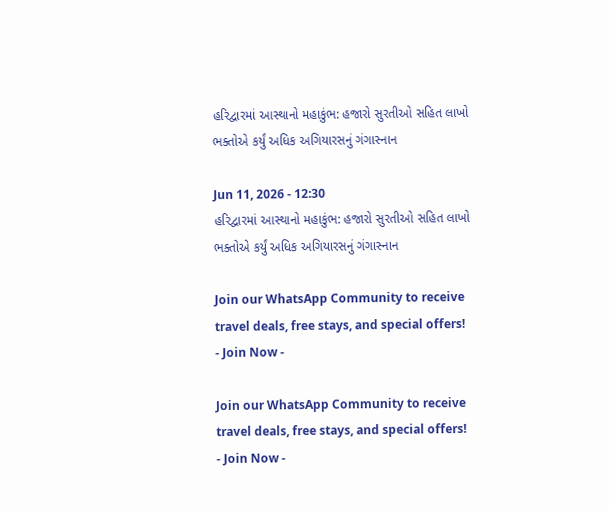હરિદ્વારમાં આસ્થાનો મહાકુંભ: હજારો સુરતીઓ સહિત લાખો ભક્તોએ કર્યું અધિક અગિયારસનું ગંગાસ્નાન

Jun 11, 2026 - 12:30
હરિદ્વારમાં આસ્થાનો મહાકુંભ: હજારો સુરતીઓ સહિત લાખો ભક્તોએ કર્યું અધિક અગિયારસનું ગંગાસ્નાન

Join our WhatsApp Community to receive travel deals, free stays, and special offers!
- Join Now -

Join our WhatsApp Community to receive travel deals, free stays, and special offers!
- Join Now -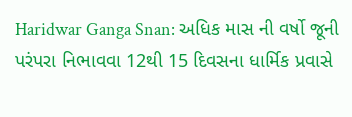Haridwar Ganga Snan: અધિક માસ ની વર્ષો જૂની પરંપરા નિભાવવા 12થી 15 દિવસના ધાર્મિક પ્રવાસે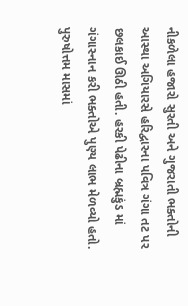નીકળેલા હજારો સુરતી અને ગુજરાતી ભક્તોની આસ્થા અગિયારસે હરિદ્વારના પવિત્ર ગંગા તટ પર છલકાઈ ઊઠી હતી. હરકી પેઢીના બ્રહ્મકુંડ માં ગંગાસ્નાન કરી ભક્તોએ પુણ્ય લાભ મેળવ્યો હતો. પુરુષોત્તમ માસમાં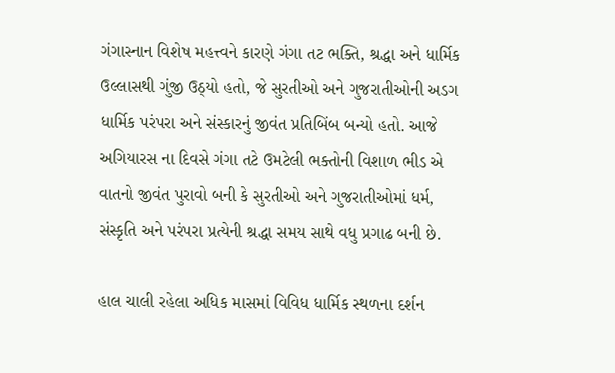ગંગાસ્નાન વિશેષ મહત્ત્વને કારણે ગંગા તટ ભક્તિ, શ્રદ્ધા અને ધાર્મિક ઉલ્લાસથી ગુંજી ઉઠ્યો હતો, જે સુરતીઓ અને ગુજરાતીઓની અડગ ધાર્મિક પરંપરા અને સંસ્કારનું જીવંત પ્રતિબિંબ બન્યો હતો. આજે અગિયારસ ના દિવસે ગંગા તટે ઉમટેલી ભક્તોની વિશાળ ભીડ એ વાતનો જીવંત પુરાવો બની કે સુરતીઓ અને ગુજરાતીઓમાં ધર્મ, સંસ્કૃતિ અને પરંપરા પ્રત્યેની શ્રદ્ધા સમય સાથે વધુ પ્રગાઢ બની છે.

હાલ ચાલી રહેલા અધિક માસમાં વિવિધ ધાર્મિક સ્થળના દર્શન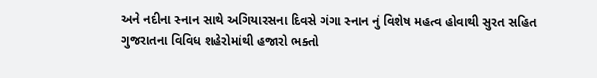અને નદીના સ્નાન સાથે અગિયારસના દિવસે ગંગા સ્નાન નું વિશેષ મહત્વ હોવાથી સુરત સહિત ગુજરાતના વિવિધ શહેરોમાંથી હજારો ભક્તો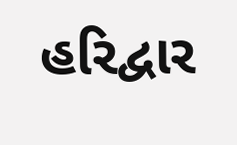હરિદ્વાર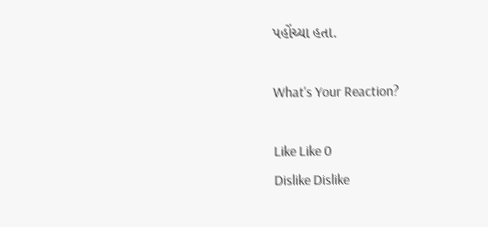પહોંચ્યા હતા.

What's Your Reaction?

Like Like 0
Dislike Dislike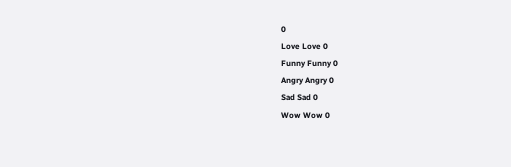0
Love Love 0
Funny Funny 0
Angry Angry 0
Sad Sad 0
Wow Wow 0